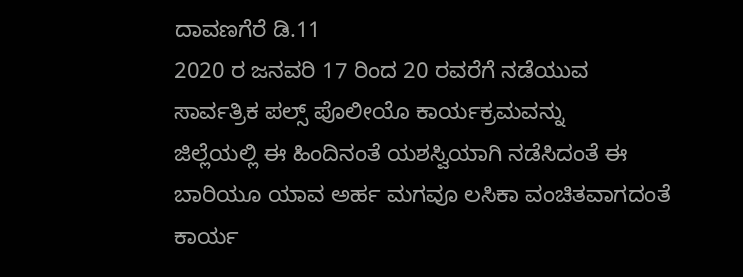ದಾವಣಗೆರೆ ಡಿ.11
2020 ರ ಜನವರಿ 17 ರಿಂದ 20 ರವರೆಗೆ ನಡೆಯುವ
ಸಾರ್ವತ್ರಿಕ ಪಲ್ಸ್ ಪೊಲೀಯೊ ಕಾರ್ಯಕ್ರಮವನ್ನು
ಜಿಲ್ಲೆಯಲ್ಲಿ ಈ ಹಿಂದಿನಂತೆ ಯಶಸ್ವಿಯಾಗಿ ನಡೆಸಿದಂತೆ ಈ
ಬಾರಿಯೂ ಯಾವ ಅರ್ಹ ಮಗವೂ ಲಸಿಕಾ ವಂಚಿತವಾಗದಂತೆ
ಕಾರ್ಯ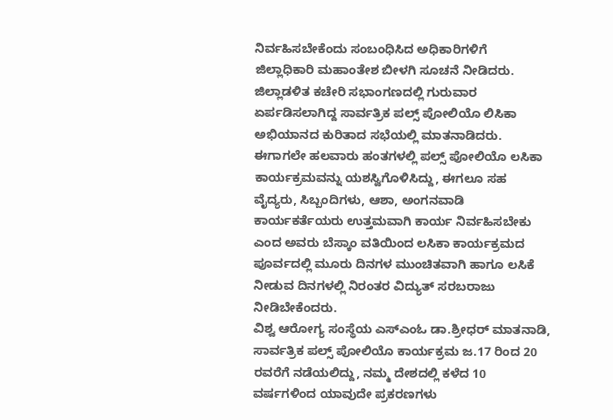ನಿರ್ವಹಿಸಬೇಕೆಂದು ಸಂಬಂಧಿಸಿದ ಅಧಿಕಾರಿಗಳಿಗೆ
ಜಿಲ್ಲಾಧಿಕಾರಿ ಮಹಾಂತೇಶ ಬೀಳಗಿ ಸೂಚನೆ ನೀಡಿದರು.
ಜಿಲ್ಲಾಡಳಿತ ಕಚೇರಿ ಸಭಾಂಗಣದಲ್ಲಿ ಗುರುವಾರ
ಏರ್ಪಡಿಸಲಾಗಿದ್ದ ಸಾರ್ವತ್ರಿಕ ಪಲ್ಸ್ ಪೋಲಿಯೊ ಲಿಸಿಕಾ
ಅಭಿಯಾನದ ಕುರಿತಾದ ಸಭೆಯಲ್ಲಿ ಮಾತನಾಡಿದರು.
ಈಗಾಗಲೇ ಹಲವಾರು ಹಂತಗಳಲ್ಲಿ ಪಲ್ಸ್ ಪೋಲಿಯೊ ಲಸಿಕಾ
ಕಾರ್ಯಕ್ರಮವನ್ನು ಯಶಸ್ವಿಗೊಳಿಸಿದ್ದು, ಈಗಲೂ ಸಹ
ವೈದ್ಯರು, ಸಿಬ್ಬಂದಿಗಳು, ಆಶಾ, ಅಂಗನವಾಡಿ
ಕಾರ್ಯಕರ್ತೆಯರು ಉತ್ತಮವಾಗಿ ಕಾರ್ಯ ನಿರ್ವಹಿಸಬೇಕು
ಎಂದ ಅವರು ಬೆಸ್ಕಾಂ ವತಿಯಿಂದ ಲಸಿಕಾ ಕಾರ್ಯಕ್ರಮದ
ಪೂರ್ವದಲ್ಲಿ ಮೂರು ದಿನಗಳ ಮುಂಚಿತವಾಗಿ ಹಾಗೂ ಲಸಿಕೆ
ನೀಡುವ ದಿನಗಳಲ್ಲಿ ನಿರಂತರ ವಿದ್ಯುತ್ ಸರಬರಾಜು
ನೀಡಿಬೇಕೆಂದರು.
ವಿಶ್ವ ಆರೋಗ್ಯ ಸಂಸ್ಥೆಯ ಎಸ್‍ಎಂಓ ಡಾ.ಶ್ರೀಧರ್ ಮಾತನಾಡಿ,
ಸಾರ್ವತ್ರಿಕ ಪಲ್ಸ್ ಪೋಲಿಯೊ ಕಾರ್ಯಕ್ರಮ ಜ.17 ರಿಂದ 20
ರವರೆಗೆ ನಡೆಯಲಿದ್ದು, ನಮ್ಮ ದೇಶದಲ್ಲಿ ಕಳೆದ 10
ವರ್ಷಗಳಿಂದ ಯಾವುದೇ ಪ್ರಕರಣಗಳು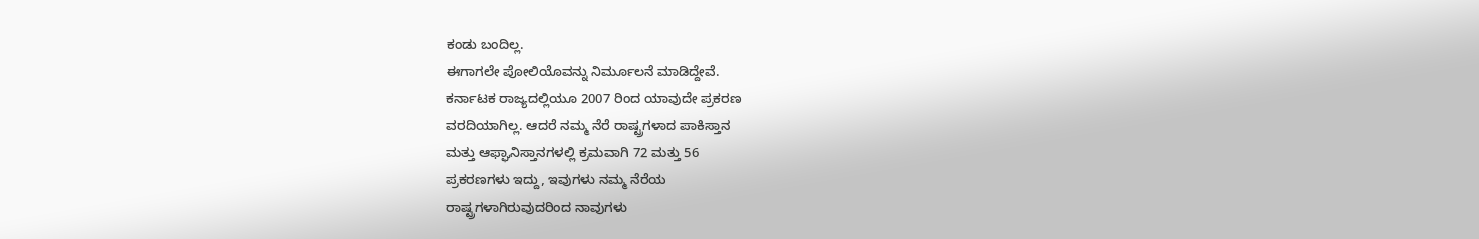ಕಂಡು ಬಂದಿಲ್ಲ.
ಈಗಾಗಲೇ ಪೋಲಿಯೊವನ್ನು ನಿರ್ಮೂಲನೆ ಮಾಡಿದ್ದೇವೆ.
ಕರ್ನಾಟಕ ರಾಜ್ಯದಲ್ಲಿಯೂ 2007 ರಿಂದ ಯಾವುದೇ ಪ್ರಕರಣ
ವರದಿಯಾಗಿಲ್ಲ. ಆದರೆ ನಮ್ಮ ನೆರೆ ರಾಷ್ಟ್ರಗಳಾದ ಪಾಕಿಸ್ತಾನ
ಮತ್ತು ಆಫ್ಘಾನಿಸ್ತಾನಗಳಲ್ಲಿ ಕ್ರಮವಾಗಿ 72 ಮತ್ತು 56
ಪ್ರಕರಣಗಳು ಇದ್ದು, ಇವುಗಳು ನಮ್ಮ ನೆರೆಯ
ರಾಷ್ಟ್ರಗಳಾಗಿರುವುದರಿಂದ ನಾವುಗಳು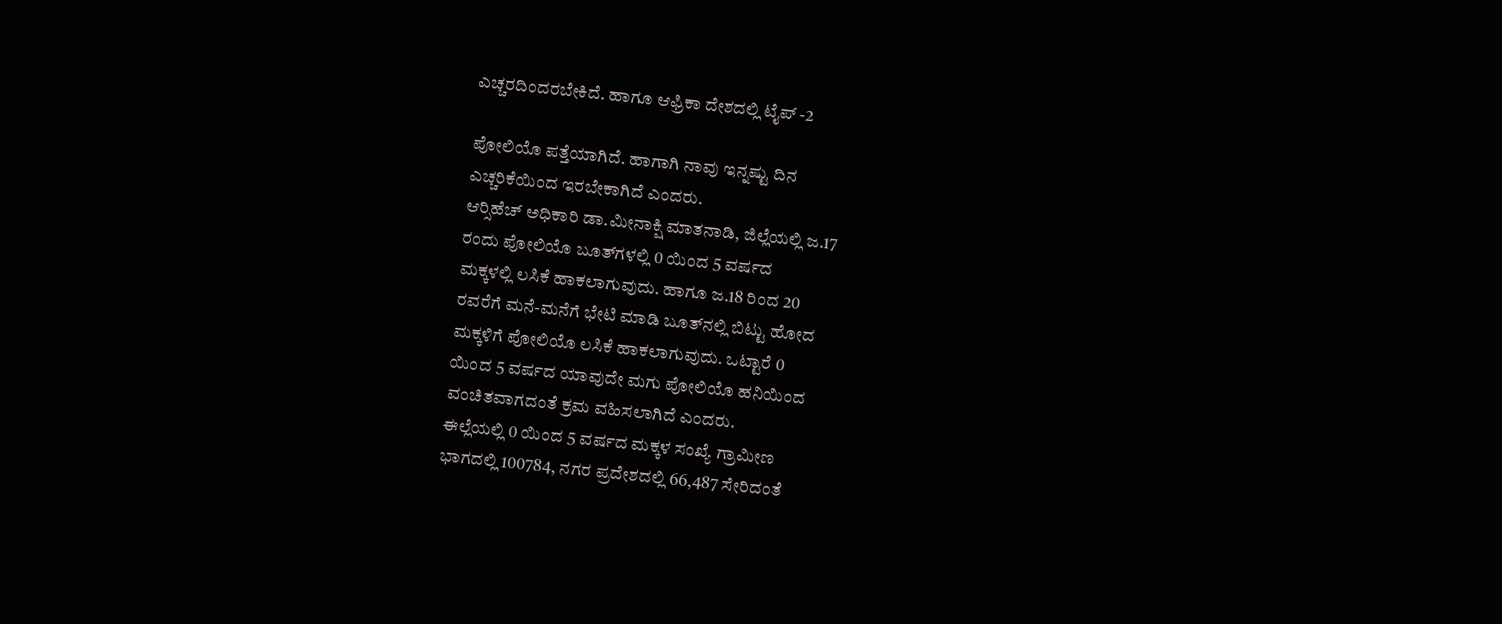ಎಚ್ಚರದಿಂದರಬೇಕಿದೆ. ಹಾಗೂ ಆಫ್ರಿಕಾ ದೇಶದಲ್ಲಿ ಟೈಪ್ -2

ಪೋಲಿಯೊ ಪತ್ತೆಯಾಗಿದೆ. ಹಾಗಾಗಿ ನಾವು ಇನ್ನಷ್ಟು ದಿನ
ಎಚ್ಚರಿಕೆಯಿಂದ ಇರಬೇಕಾಗಿದೆ ಎಂದರು.
ಆರ್‍ಸಿಹೆಚ್ ಅಧಿಕಾರಿ ಡಾ.ಮೀನಾಕ್ಷಿ ಮಾತನಾಡಿ, ಜಿಲ್ಲೆಯಲ್ಲಿ ಜ.17
ರಂದು ಪೋಲಿಯೊ ಬೂತ್‍ಗಳಲ್ಲಿ 0 ಯಿಂದ 5 ವರ್ಷದ
ಮಕ್ಕಳಲ್ಲಿ ಲಸಿಕೆ ಹಾಕಲಾಗುವುದು. ಹಾಗೂ ಜ.18 ರಿಂದ 20
ರವರೆಗೆ ಮನೆ-ಮನೆಗೆ ಭೇಟಿ ಮಾಡಿ ಬೂತ್‍ನಲ್ಲಿ ಬಿಟ್ಟು ಹೋದ
ಮಕ್ಕಳಿಗೆ ಪೋಲಿಯೊ ಲಸಿಕೆ ಹಾಕಲಾಗುವುದು. ಒಟ್ಟಾರೆ 0
ಯಿಂದ 5 ವರ್ಷದ ಯಾವುದೇ ಮಗು ಪೋಲಿಯೊ ಹನಿಯಿಂದ
ವಂಚಿತವಾಗದಂತೆ ಕ್ರಮ ವಹಿಸಲಾಗಿದೆ ಎಂದರು.
ಈಲ್ಲೆಯಲ್ಲಿ 0 ಯಿಂದ 5 ವರ್ಷದ ಮಕ್ಕಳ ಸಂಖ್ಯೆ ಗ್ರಾಮೀಣ
ಭಾಗದಲ್ಲಿ 100784, ನಗರ ಪ್ರದೇಶದಲ್ಲಿ 66,487 ಸೇರಿದಂತೆ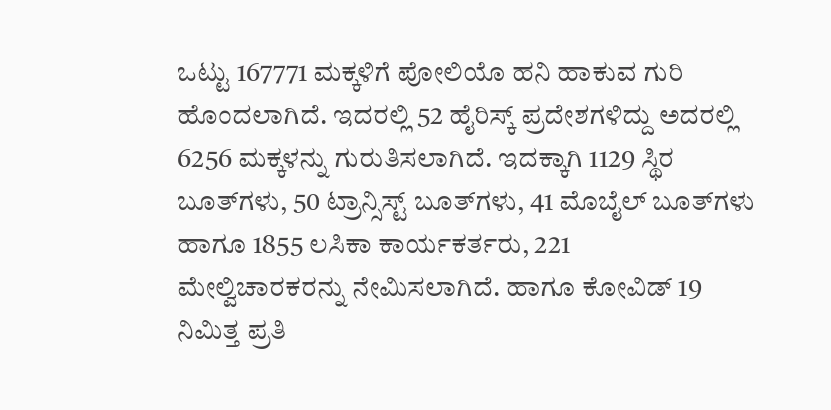ಒಟ್ಟು 167771 ಮಕ್ಕಳಿಗೆ ಪೋಲಿಯೊ ಹನಿ ಹಾಕುವ ಗುರಿ
ಹೊಂದಲಾಗಿದೆ. ಇದರಲ್ಲಿ 52 ಹೈರಿಸ್ಕ್ ಪ್ರದೇಶಗಳಿದ್ದು ಅದರಲ್ಲಿ
6256 ಮಕ್ಕಳನ್ನು ಗುರುತಿಸಲಾಗಿದೆ. ಇದಕ್ಕಾಗಿ 1129 ಸ್ಥಿರ
ಬೂತ್‍ಗಳು, 50 ಟ್ರಾನ್ಸಿಸ್ಟ್ ಬೂತ್‍ಗಳು, 41 ಮೊಬೈಲ್ ಬೂತ್‍ಗಳು
ಹಾಗೂ 1855 ಲಸಿಕಾ ಕಾರ್ಯಕರ್ತರು, 221
ಮೇಲ್ವಿಚಾರಕರನ್ನು ನೇಮಿಸಲಾಗಿದೆ. ಹಾಗೂ ಕೋವಿಡ್ 19
ನಿಮಿತ್ತ ಪ್ರತಿ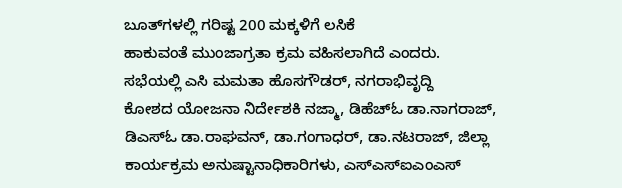ಬೂತ್‍ಗಳಲ್ಲಿ ಗರಿಷ್ಟ 200 ಮಕ್ಕಳಿಗೆ ಲಸಿಕೆ
ಹಾಕುವಂತೆ ಮುಂಜಾಗ್ರತಾ ಕ್ರಮ ವಹಿಸಲಾಗಿದೆ ಎಂದರು.
ಸಭೆಯಲ್ಲಿ ಎಸಿ ಮಮತಾ ಹೊಸಗೌಡರ್, ನಗರಾಭಿವೃದ್ದಿ
ಕೋಶದ ಯೋಜನಾ ನಿರ್ದೇಶಕಿ ನಜ್ಮಾ, ಡಿಹೆಚ್‍ಓ ಡಾ.ನಾಗರಾಜ್,
ಡಿಎಸ್‍ಓ ಡಾ.ರಾಘವನ್, ಡಾ.ಗಂಗಾಧರ್, ಡಾ.ನಟರಾಜ್, ಜಿಲ್ಲಾ
ಕಾರ್ಯಕ್ರಮ ಅನುಷ್ಟಾನಾಧಿಕಾರಿಗಳು, ಎಸ್‍ಎಸ್‍ಐಎಂಎಸ್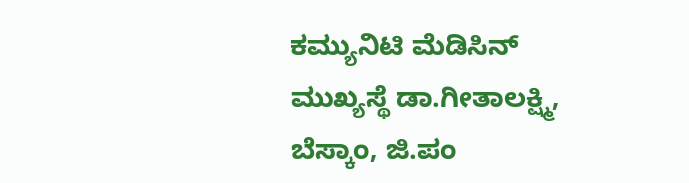ಕಮ್ಯುನಿಟಿ ಮೆಡಿಸಿನ್ ಮುಖ್ಯಸ್ಥೆ ಡಾ.ಗೀತಾಲಕ್ಷ್ಮಿ, ಬೆಸ್ಕಾಂ, ಜಿ.ಪಂ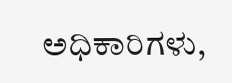ಅಧಿಕಾರಿಗಳು,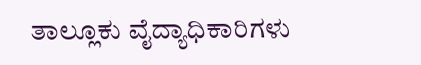ತಾಲ್ಲೂಕು ವೈದ್ಯಾಧಿಕಾರಿಗಳು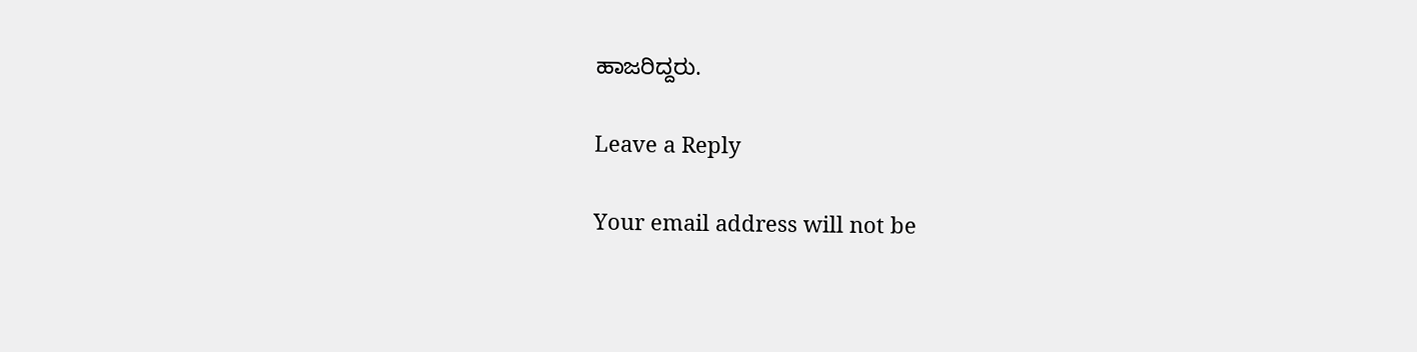ಹಾಜರಿದ್ದರು.

Leave a Reply

Your email address will not be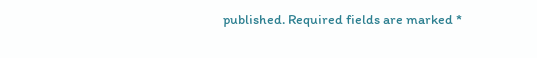published. Required fields are marked *